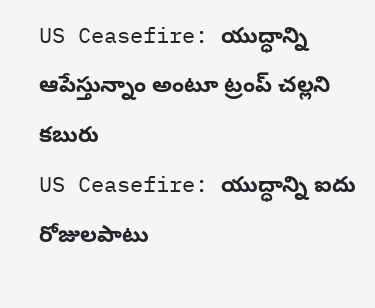US Ceasefire: యుద్ధాన్ని ఆపేస్తున్నాం అంటూ ట్రంప్ చల్లని కబురు
US Ceasefire: యుద్ధాన్ని ఐదు రోజులపాటు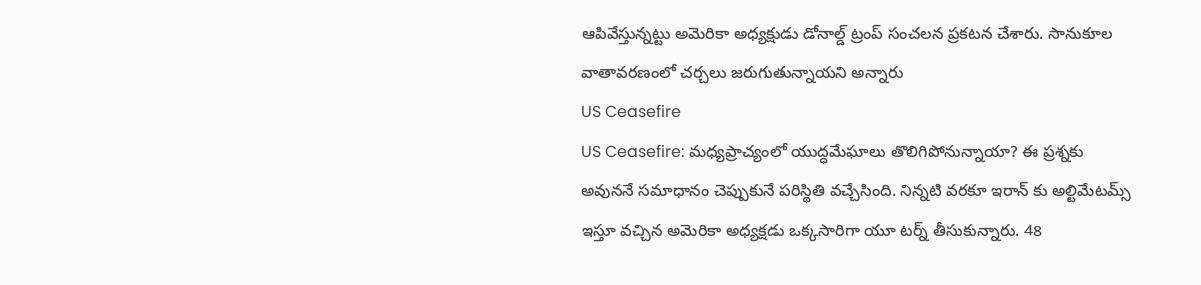ఆపివేస్తున్నట్టు అమెరికా అధ్యక్షుడు డోనాల్డ్ ట్రంప్ సంచలన ప్రకటన చేశారు. సానుకూల వాతావరణంలో చర్చలు జరుగుతున్నాయని అన్నారు
US Ceasefire
US Ceasefire: మధ్యప్రాచ్యంలో యుద్ధమేఘాలు తొలిగిపోనున్నాయా? ఈ ప్రశ్నకు అవుననే సమాధానం చెప్పుకునే పరిస్థితి వచ్చేసింది. నిన్నటి వరకూ ఇరాన్ కు అల్టిమేటమ్స్ ఇస్తూ వచ్చిన అమెరికా అధ్యక్షడు ఒక్కసారిగా యూ టర్న్ తీసుకున్నారు. 48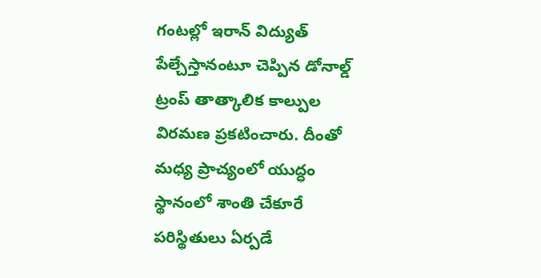గంటల్లో ఇరాన్ విద్యుత్ పేల్చేస్తానంటూ చెప్పిన డోనాల్డ్ ట్రంప్ తాత్కాలిక కాల్పుల విరమణ ప్రకటించారు. దీంతో మధ్య ప్రాచ్యంలో యుద్ధం స్థానంలో శాంతి చేకూరే పరిస్థితులు ఏర్పడే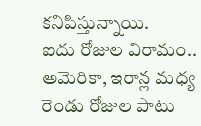కనిపిస్తున్నాయి.
ఐదు రోజుల విరామం..
అమెరికా, ఇరాన్ల మధ్య రెండు రోజుల పాటు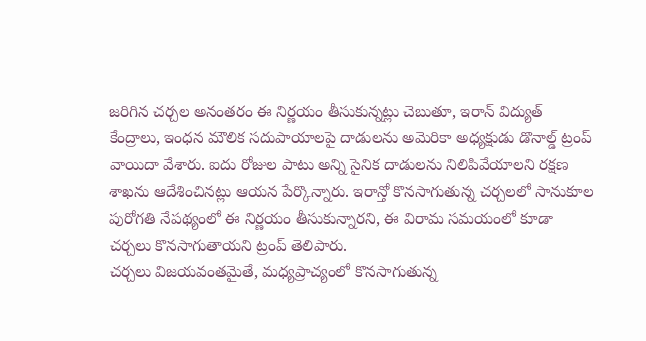జరిగిన చర్చల అనంతరం ఈ నిర్ణయం తీసుకున్నట్లు చెబుతూ, ఇరాన్ విద్యుత్ కేంద్రాలు, ఇంధన మౌలిక సదుపాయాలపై దాడులను అమెరికా అధ్యక్షుడు డొనాల్డ్ ట్రంప్ వాయిదా వేశారు. ఐదు రోజుల పాటు అన్ని సైనిక దాడులను నిలిపివేయాలని రక్షణ శాఖను ఆదేశించినట్లు ఆయన పేర్కొన్నారు. ఇరాన్తో కొనసాగుతున్న చర్చలలో సానుకూల పురోగతి నేపథ్యంలో ఈ నిర్ణయం తీసుకున్నారని, ఈ విరామ సమయంలో కూడా చర్చలు కొనసాగుతాయని ట్రంప్ తెలిపారు.
చర్చలు విజయవంతమైతే, మధ్యప్రాచ్యంలో కొనసాగుతున్న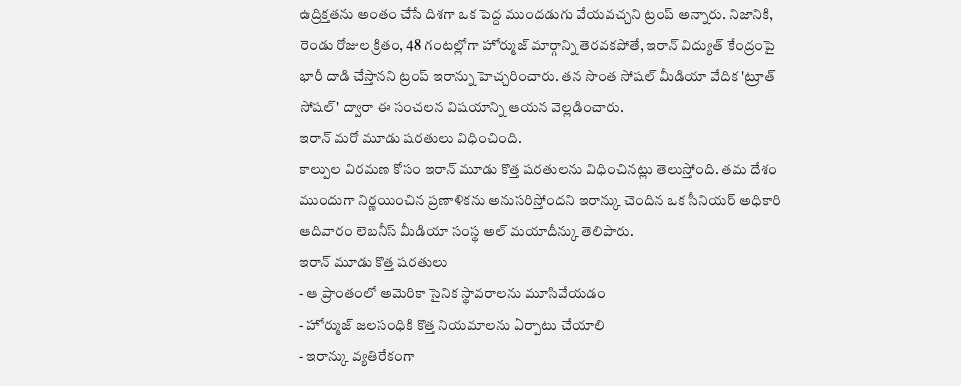ఉద్రిక్తతను అంతం చేసే దిశగా ఒక పెద్ద ముందడుగు వేయవచ్చని ట్రంప్ అన్నారు. నిజానికి, రెండు రోజుల క్రితం, 48 గంటల్లోగా హోర్ముజ్ మార్గాన్ని తెరవకపోతే, ఇరాన్ విద్యుత్ కేంద్రంపై భారీ దాడి చేస్తానని ట్రంప్ ఇరాన్ను హెచ్చరించారు. తన సొంత సోషల్ మీడియా వేదిక 'ట్రూత్ సోషల్' ద్వారా ఈ సంచలన విషయాన్ని ఆయన వెల్లడించారు.
ఇరాన్ మరో మూడు షరతులు విధించింది.
కాల్పుల విరమణ కోసం ఇరాన్ మూడు కొత్త షరతులను విధించినట్లు తెలుస్తోంది. తమ దేశం ముందుగా నిర్ణయించిన ప్రణాళికను అనుసరిస్తోందని ఇరాన్కు చెందిన ఒక సీనియర్ అధికారి ఆదివారం లెబనీస్ మీడియా సంస్థ అల్ మయాదీన్కు తెలిపారు.
ఇరాన్ మూడు కొత్త షరతులు
- ఆ ప్రాంతంలో అమెరికా సైనిక స్థావరాలను మూసివేయడం
- హోర్ముజ్ జలసంధికి కొత్త నియమాలను ఏర్పాటు చేయాలి
- ఇరాన్కు వ్యతిరేకంగా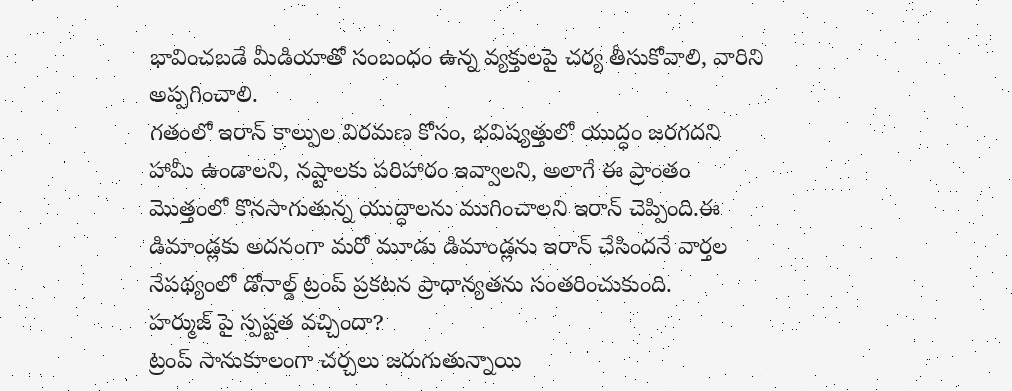భావించబడే మీడియాతో సంబంధం ఉన్న వ్యక్తులపై చర్య తీసుకోవాలి, వారిని అప్పగించాలి.
గతంలో ఇరాన్ కాల్పుల విరమణ కోసం, భవిష్యత్తులో యుద్ధం జరగదని హామీ ఉండాలని, నష్టాలకు పరిహారం ఇవ్వాలని, అలాగే ఈ ప్రాంతం మొత్తంలో కొనసాగుతున్న యుద్ధాలను ముగించాలని ఇరాన్ చెప్పింది.ఈ డిమాండ్లకు అదనంగా మరో మూడు డిమాండ్లను ఇరాన్ చేసిందనే వార్తల నేపథ్యంలో డోనాల్డ్ ట్రంప్ ప్రకటన ప్రాధాన్యతను సంతరించుకుంది.
హర్ముజ్ పై స్పష్టత వచ్చిందా?
ట్రంప్ సానుకూలంగా చర్చలు జరుగుతున్నాయి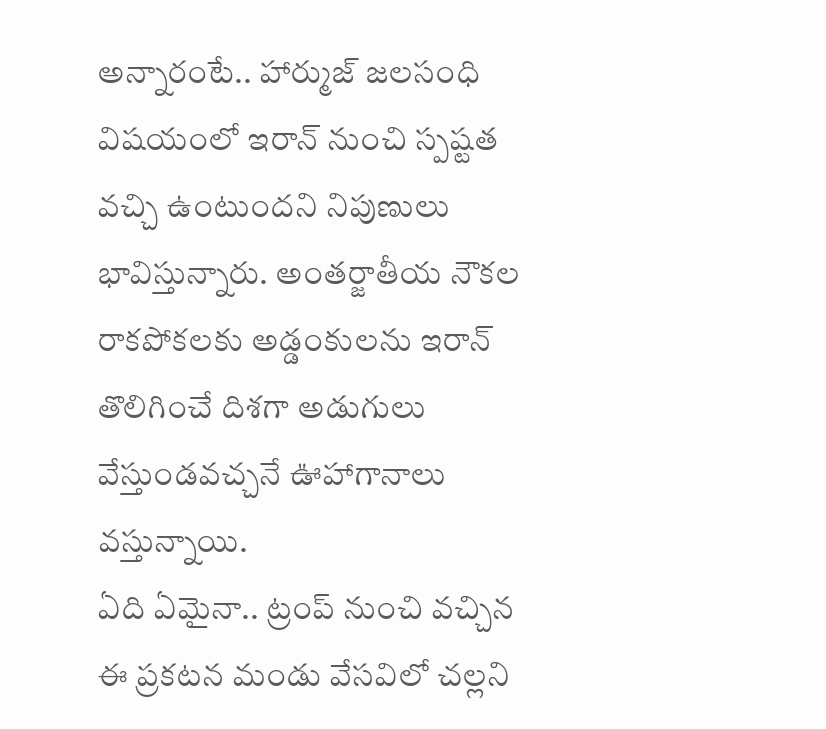అన్నారంటే.. హార్ముజ్ జలసంధి విషయంలో ఇరాన్ నుంచి స్పష్టత వచ్చి ఉంటుందని నిపుణులు భావిస్తున్నారు. అంతర్జాతీయ నౌకల రాకపోకలకు అడ్డంకులను ఇరాన్ తొలిగించే దిశగా అడుగులు వేస్తుండవచ్చనే ఊహాగానాలు వస్తున్నాయి.
ఏది ఏమైనా.. ట్రంప్ నుంచి వచ్చిన ఈ ప్రకటన మండు వేసవిలో చల్లని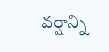వర్షాన్ని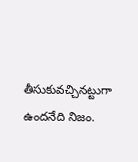తీసుకువచ్చినట్టుగా ఉందనేది నిజం.